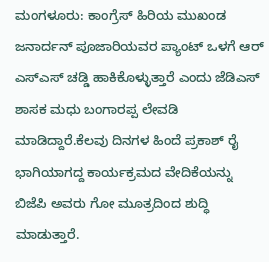ಮಂಗಳೂರು: ಕಾಂಗ್ರೆಸ್ ಹಿರಿಯ ಮುಖಂಡ ಜನಾರ್ದನ್ ಪೂಜಾರಿಯವರ ಪ್ಯಾಂಟ್ ಒಳಗೆ ಆರ್ ಎಸ್‍ಎಸ್ ಚಡ್ಡಿ ಹಾಕಿಕೊಳ್ಳುತ್ತಾರೆ ಎಂದು ಜೆಡಿಎಸ್ ಶಾಸಕ ಮಧು ಬಂಗಾರಪ್ಪ ಲೇವಡಿ ಮಾಡಿದ್ದಾರೆ.ಕೆಲವು ದಿನಗಳ ಹಿಂದೆ ಪ್ರಕಾಶ್ ರೈ ಭಾಗಿಯಾಗದ್ದ ಕಾರ್ಯಕ್ರಮದ ವೇದಿಕೆಯನ್ನು ಬಿಜೆಪಿ ಅವರು ಗೋ ಮೂತ್ರದಿಂದ ಶುದ್ಧಿ ಮಾಡುತ್ತಾರೆ.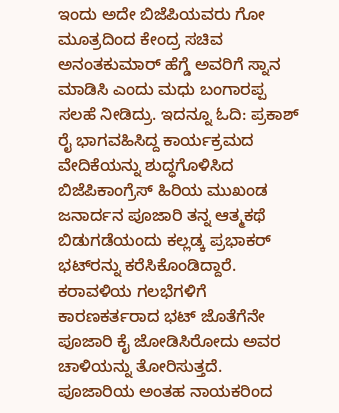ಇಂದು ಅದೇ ಬಿಜೆಪಿಯವರು ಗೋ ಮೂತ್ರದಿಂದ ಕೇಂದ್ರ ಸಚಿವ ಅನಂತಕುಮಾರ್ ಹೆಗ್ಡೆ ಅವರಿಗೆ ಸ್ನಾನ ಮಾಡಿಸಿ ಎಂದು ಮಧು ಬಂಗಾರಪ್ಪ ಸಲಹೆ ನೀಡಿದ್ರು. ಇದನ್ನೂ ಓದಿ: ಪ್ರಕಾಶ್ ರೈ ಭಾಗವಹಿಸಿದ್ದ ಕಾರ್ಯಕ್ರಮದ ವೇದಿಕೆಯನ್ನು ಶುದ್ಧಗೊಳಿಸಿದ ಬಿಜೆಪಿಕಾಂಗ್ರೆಸ್ ಹಿರಿಯ ಮುಖಂಡ ಜನಾರ್ದನ ಪೂಜಾರಿ ತನ್ನ ಆತ್ಮಕಥೆ ಬಿಡುಗಡೆಯಂದು ಕಲ್ಲಡ್ಕ ಪ್ರಭಾಕರ್ ಭಟ್‍ರನ್ನು ಕರೆಸಿಕೊಂಡಿದ್ದಾರೆ. ಕರಾವಳಿಯ ಗಲಭೆಗಳಿಗೆ ಕಾರಣಕರ್ತರಾದ ಭಟ್ ಜೊತೆಗೆನೇ ಪೂಜಾರಿ ಕೈ ಜೋಡಿಸಿರೋದು ಅವರ ಚಾಳಿಯನ್ನು ತೋರಿಸುತ್ತದೆ. ಪೂಜಾರಿಯ ಅಂತಹ ನಾಯಕರಿಂದ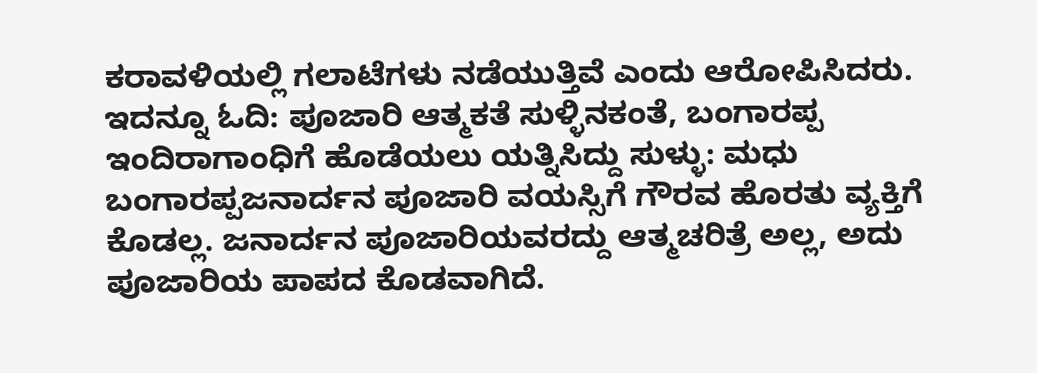ಕರಾವಳಿಯಲ್ಲಿ ಗಲಾಟೆಗಳು ನಡೆಯುತ್ತಿವೆ ಎಂದು ಆರೋಪಿಸಿದರು. ಇದನ್ನೂ ಓದಿ: ಪೂಜಾರಿ ಆತ್ಮಕತೆ ಸುಳ್ಳಿನಕಂತೆ, ಬಂಗಾರಪ್ಪ ಇಂದಿರಾಗಾಂಧಿಗೆ ಹೊಡೆಯಲು ಯತ್ನಿಸಿದ್ದು ಸುಳ್ಳು: ಮಧು ಬಂಗಾರಪ್ಪಜನಾರ್ದನ ಪೂಜಾರಿ ವಯಸ್ಸಿಗೆ ಗೌರವ ಹೊರತು ವ್ಯಕ್ತಿಗೆ ಕೊಡಲ್ಲ. ಜನಾರ್ದನ ಪೂಜಾರಿಯವರದ್ದು ಆತ್ಮಚರಿತ್ರೆ ಅಲ್ಲ, ಅದು ಪೂಜಾರಿಯ ಪಾಪದ ಕೊಡವಾಗಿದೆ.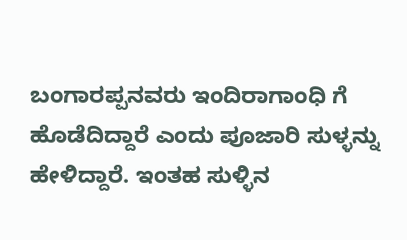ಬಂಗಾರಪ್ಪನವರು ಇಂದಿರಾಗಾಂಧಿ ಗೆ ಹೊಡೆದಿದ್ದಾರೆ ಎಂದು ಪೂಜಾರಿ ಸುಳ್ಳನ್ನು ಹೇಳಿದ್ದಾರೆ. ಇಂತಹ ಸುಳ್ಳಿನ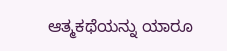ಆತ್ಮಕಥೆಯನ್ನು ಯಾರೂ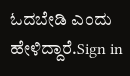ಓದಬೇಡಿ ಎಂದು ಹೇಳಿದ್ದಾರೆ.Sign in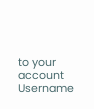to your account
Username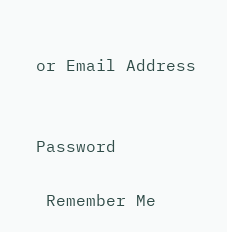or Email Address


Password

 Remember Me